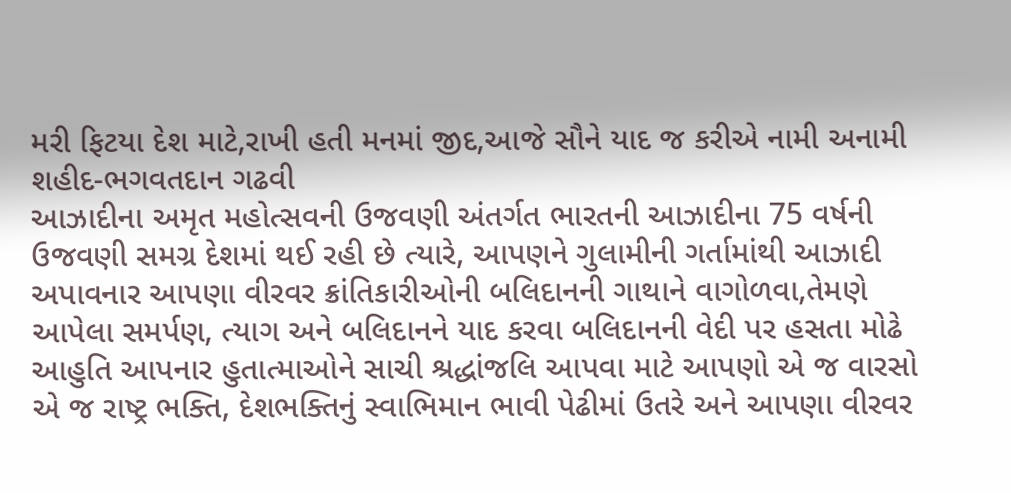મરી ફિટયા દેશ માટે,રાખી હતી મનમાં જીદ,આજે સૌને યાદ જ કરીએ નામી અનામી શહીદ-ભગવતદાન ગઢવી
આઝાદીના અમૃત મહોત્સવની ઉજવણી અંતર્ગત ભારતની આઝાદીના 75 વર્ષની ઉજવણી સમગ્ર દેશમાં થઈ રહી છે ત્યારે, આપણને ગુલામીની ગર્તામાંથી આઝાદી અપાવનાર આપણા વીરવર ક્રાંતિકારીઓની બલિદાનની ગાથાને વાગોળવા,તેમણે આપેલા સમર્પણ, ત્યાગ અને બલિદાનને યાદ કરવા બલિદાનની વેદી પર હસતા મોઢે આહુતિ આપનાર હુતાત્માઓને સાચી શ્રદ્ધાંજલિ આપવા માટે આપણો એ જ વારસો એ જ રાષ્ટ્ર ભક્તિ, દેશભક્તિનું સ્વાભિમાન ભાવી પેઢીમાં ઉતરે અને આપણા વીરવર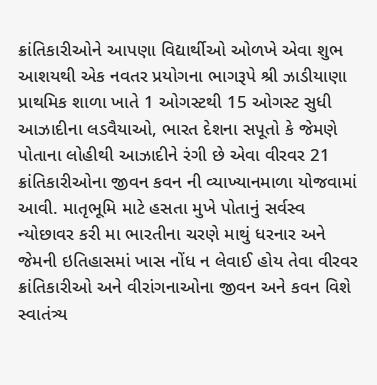ક્રાંતિકારીઓને આપણા વિદ્યાર્થીઓ ઓળખે એવા શુભ આશયથી એક નવતર પ્રયોગના ભાગરૂપે શ્રી ઝાડીયાણા પ્રાથમિક શાળા ખાતે 1 ઓગસ્ટથી 15 ઓગસ્ટ સુધી આઝાદીના લડવૈયાઓ, ભારત દેશના સપૂતો કે જેમણે પોતાના લોહીથી આઝાદીને રંગી છે એવા વીરવર 21 ક્રાંતિકારીઓના જીવન કવન ની વ્યાખ્યાનમાળા યોજવામાં આવી. માતૃભૂમિ માટે હસતા મુખે પોતાનું સર્વસ્વ ન્યોછાવર કરી મા ભારતીના ચરણે માથું ધરનાર અને જેમની ઇતિહાસમાં ખાસ નોંધ ન લેવાઈ હોય તેવા વીરવર ક્રાંતિકારીઓ અને વીરાંગનાઓના જીવન અને કવન વિશે સ્વાતંત્ર્ય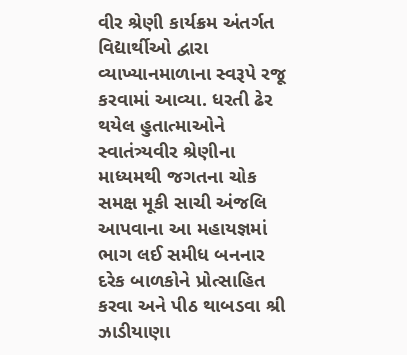વીર શ્રેણી કાર્યક્રમ અંતર્ગત વિદ્યાર્થીઓ દ્વારા વ્યાખ્યાનમાળાના સ્વરૂપે રજૂ કરવામાં આવ્યા. ધરતી ઢેર થયેલ હુતાત્માઓને સ્વાતંત્ર્યવીર શ્રેણીના માધ્યમથી જગતના ચોક સમક્ષ મૂકી સાચી અંજલિ આપવાના આ મહાયજ્ઞમાં ભાગ લઈ સમીધ બનનાર દરેક બાળકોને પ્રોત્સાહિત કરવા અને પીઠ થાબડવા શ્રી ઝાડીયાણા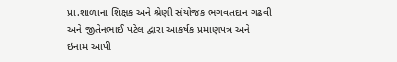પ્રા.શાળાના શિક્ષક અને શ્રેણી સંયોજક ભગવતદાન ગઢવી અને જીતેનભાઈ પટેલ દ્વારા આકર્ષક પ્રમાણપત્ર અને ઇનામ આપી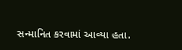સન્માનિત કરવામાં આવ્યા હતા.